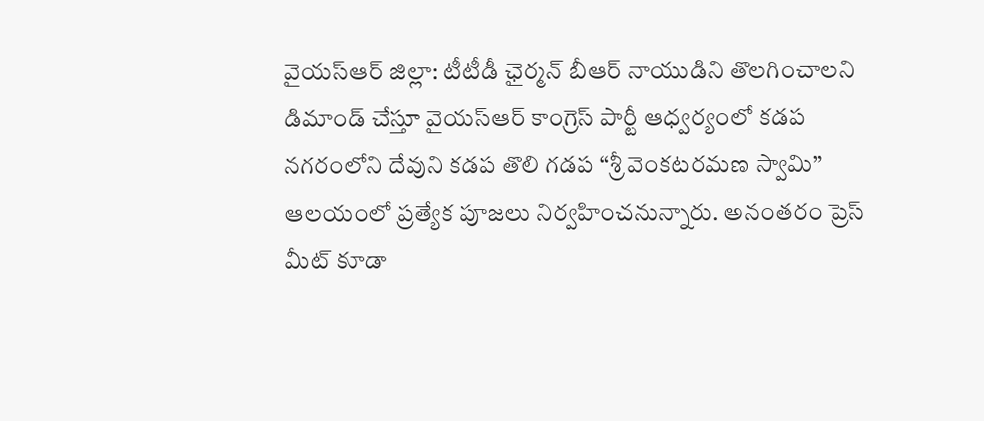వైయస్ఆర్ జిల్లా: టీటీడీ ఛైర్మన్ బీఆర్ నాయుడిని తొలగించాలని డిమాండ్ చేస్తూ వైయస్ఆర్ కాంగ్రెస్ పార్టీ ఆధ్వర్యంలో కడప నగరంలోని దేవుని కడప తొలి గడప “శ్రీ వెంకటరమణ స్వామి” ఆలయంలో ప్రత్యేక పూజలు నిర్వహించనున్నారు. అనంతరం ప్రెస్ మీట్ కూడా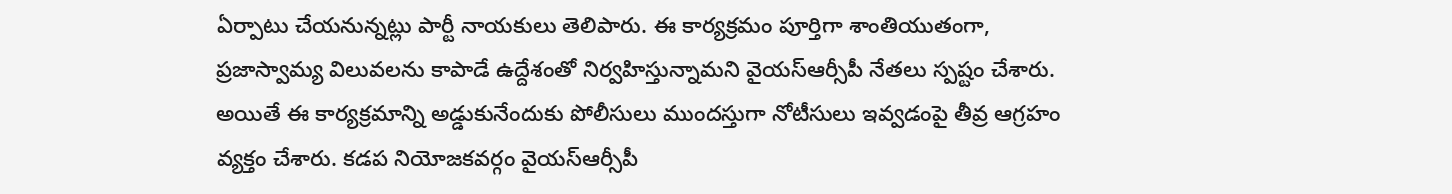ఏర్పాటు చేయనున్నట్లు పార్టీ నాయకులు తెలిపారు. ఈ కార్యక్రమం పూర్తిగా శాంతియుతంగా, ప్రజాస్వామ్య విలువలను కాపాడే ఉద్దేశంతో నిర్వహిస్తున్నామని వైయస్ఆర్సీపీ నేతలు స్పష్టం చేశారు. అయితే ఈ కార్యక్రమాన్ని అడ్డుకునేందుకు పోలీసులు ముందస్తుగా నోటీసులు ఇవ్వడంపై తీవ్ర ఆగ్రహం వ్యక్తం చేశారు. కడప నియోజకవర్గం వైయస్ఆర్సీపీ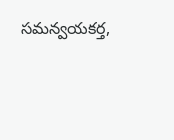సమన్వయకర్త,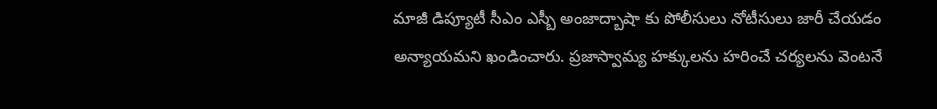మాజీ డిప్యూటీ సీఎం ఎస్బీ అంజాద్బాషా కు పోలీసులు నోటీసులు జారీ చేయడం అన్యాయమని ఖండించారు. ప్రజాస్వామ్య హక్కులను హరించే చర్యలను వెంటనే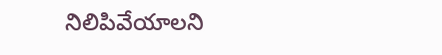నిలిపివేయాలని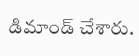డిమాండ్ చేశారు.